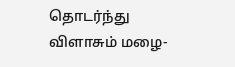தொடர்ந்து விளாசும் மழை-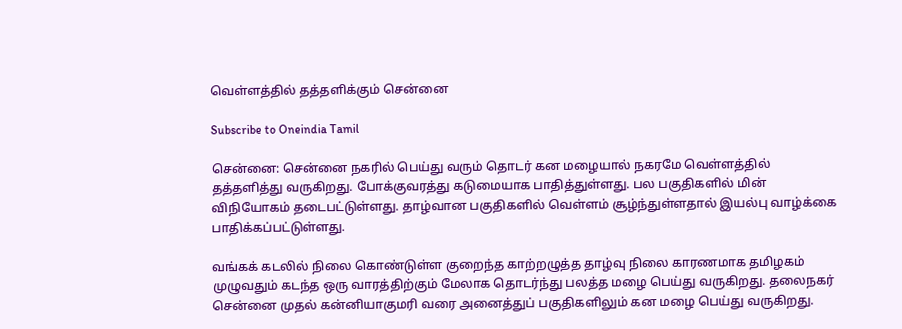வெள்ளத்தில் தத்தளிக்கும் சென்னை

Subscribe to Oneindia Tamil

சென்னை: சென்னை நகரில் பெய்து வரும் தொடர் கன மழையால் நகரமே வெள்ளத்தில் தத்தளித்து வருகிறது. போக்குவரத்து கடுமையாக பாதித்துள்ளது. பல பகுதிகளில் மின் விநியோகம் தடைபட்டுள்ளது. தாழ்வான பகுதிகளில் வெள்ளம் சூழ்ந்துள்ளதால் இயல்பு வாழ்க்கை பாதிக்கப்பட்டுள்ளது.

வங்கக் கடலில் நிலை கொண்டுள்ள குறைந்த காற்றழுத்த தாழ்வு நிலை காரணமாக தமிழகம் முழுவதும் கடந்த ஒரு வாரத்திற்கும் மேலாக தொடர்ந்து பலத்த மழை பெய்து வருகிறது. தலைநகர் சென்னை முதல் கன்னியாகுமரி வரை அனைத்துப் பகுதிகளிலும் கன மழை பெய்து வருகிறது.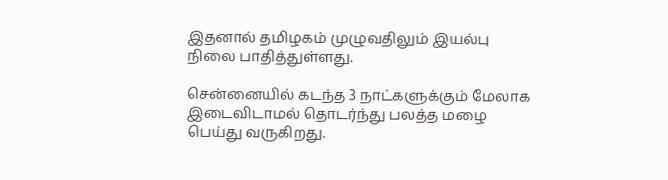இதனால் தமிழகம் முழுவதிலும் இயல்பு நிலை பாதித்துள்ளது.

சென்னையில் கடந்த 3 நாட்களுக்கும் மேலாக இடைவிடாமல் தொடர்ந்து பலத்த மழை பெய்து வருகிறது.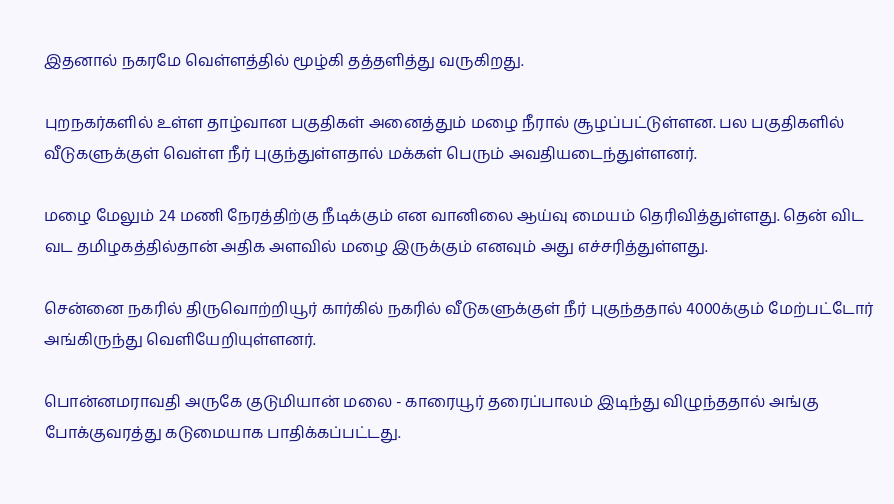இதனால் நகரமே வெள்ளத்தில் மூழ்கி தத்தளித்து வருகிறது.

புறநகர்களில் உள்ள தாழ்வான பகுதிகள் அனைத்தும் மழை நீரால் சூழப்பட்டுள்ளன. பல பகுதிகளில் வீடுகளுக்குள் வெள்ள நீர் புகுந்துள்ளதால் மக்கள் பெரும் அவதியடைந்துள்ளனர்.

மழை மேலும் 24 மணி நேரத்திற்கு நீடிக்கும் என வானிலை ஆய்வு மையம் தெரிவித்துள்ளது. தென் விட வட தமிழகத்தில்தான் அதிக அளவில் மழை இருக்கும் எனவும் அது எச்சரித்துள்ளது.

சென்னை நகரில் திருவொற்றியூர் கார்கில் நகரில் வீடுகளுக்குள் நீர் புகுந்ததால் 4000க்கும் மேற்பட்டோர் அங்கிருந்து வெளியேறியுள்ளனர்.

பொன்னமராவதி அருகே குடுமியான் மலை - காரையூர் தரைப்பாலம் இடிந்து விழுந்ததால் அங்கு போக்குவரத்து கடுமையாக பாதிக்கப்பட்டது.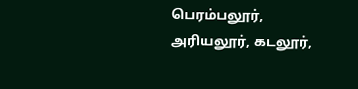பெரம்பலூர், அரியலூர், கடலூர்,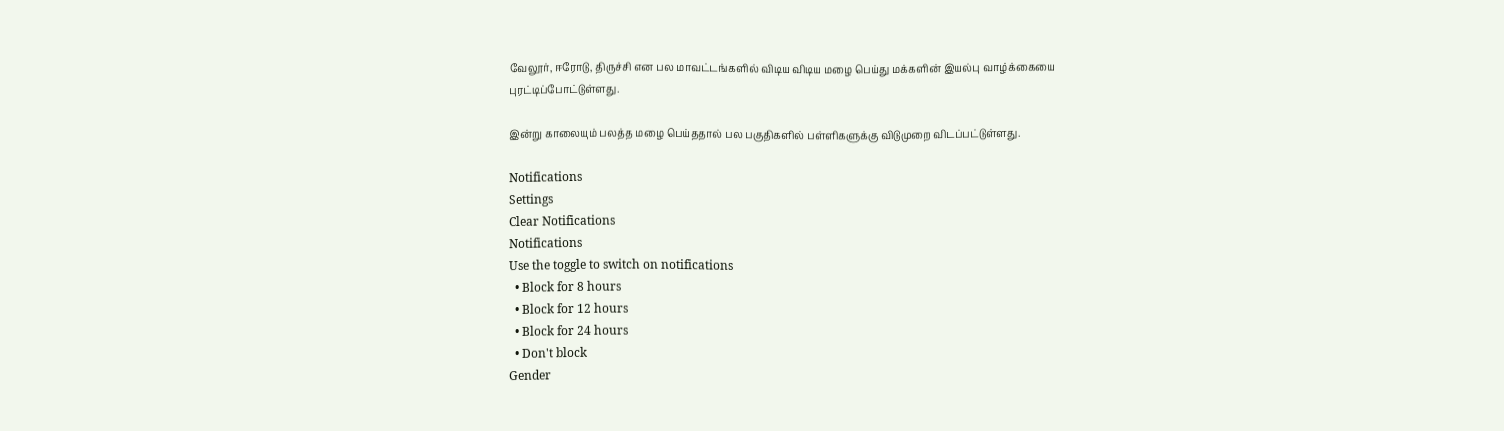வேலூர், ஈரோடு, திருச்சி என பல மாவட்டங்களில் விடிய விடிய மழை பெய்து மக்களின் இயல்பு வாழ்க்கையை புரட்டிப்போட்டுள்ளது.

இன்று காலையும் பலத்த மழை பெய்ததால் பல பகுதிகளில் பள்ளிகளுக்கு விடுமுறை விடப்பட்டுள்ளது.

Notifications
Settings
Clear Notifications
Notifications
Use the toggle to switch on notifications
  • Block for 8 hours
  • Block for 12 hours
  • Block for 24 hours
  • Don't block
Gender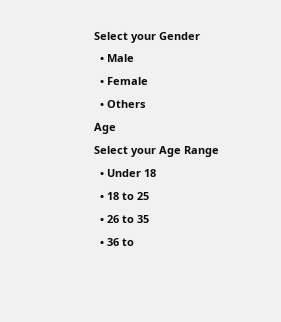Select your Gender
  • Male
  • Female
  • Others
Age
Select your Age Range
  • Under 18
  • 18 to 25
  • 26 to 35
  • 36 to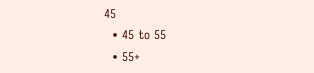45
  • 45 to 55
  • 55+